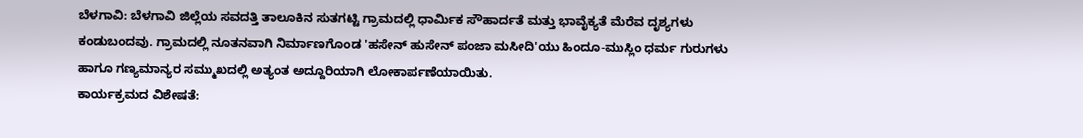ಬೆಳಗಾವಿ: ಬೆಳಗಾವಿ ಜಿಲ್ಲೆಯ ಸವದತ್ತಿ ತಾಲೂಕಿನ ಸುತಗಟ್ಟಿ ಗ್ರಾಮದಲ್ಲಿ ಧಾರ್ಮಿಕ ಸೌಹಾರ್ದತೆ ಮತ್ತು ಭಾವೈಕ್ಯತೆ ಮೆರೆವ ದೃಶ್ಯಗಳು ಕಂಡುಬಂದವು. ಗ್ರಾಮದಲ್ಲಿ ನೂತನವಾಗಿ ನಿರ್ಮಾಣಗೊಂಡ 'ಹಸೇನ್ ಹುಸೇನ್ ಪಂಜಾ ಮಸೀದಿ'ಯು ಹಿಂದೂ-ಮುಸ್ಲಿಂ ಧರ್ಮ ಗುರುಗಳು ಹಾಗೂ ಗಣ್ಯಮಾನ್ಯರ ಸಮ್ಮುಖದಲ್ಲಿ ಅತ್ಯಂತ ಅದ್ದೂರಿಯಾಗಿ ಲೋಕಾರ್ಪಣೆಯಾಯಿತು.
ಕಾರ್ಯಕ್ರಮದ ವಿಶೇಷತೆ: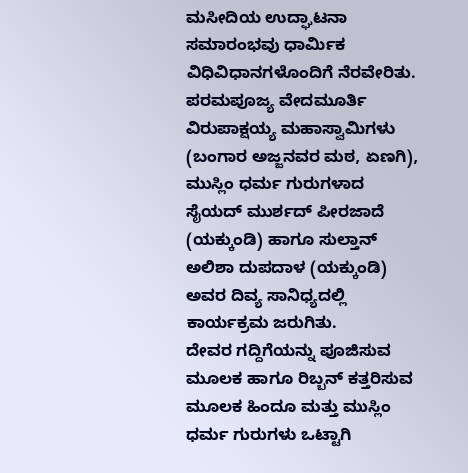ಮಸೀದಿಯ ಉದ್ಘಾಟನಾ ಸಮಾರಂಭವು ಧಾರ್ಮಿಕ ವಿಧಿವಿಧಾನಗಳೊಂದಿಗೆ ನೆರವೇರಿತು. ಪರಮಪೂಜ್ಯ ವೇದಮೂರ್ತಿ ವಿರುಪಾಕ್ಷಯ್ಯ ಮಹಾಸ್ವಾಮಿಗಳು (ಬಂಗಾರ ಅಜ್ಜನವರ ಮಠ, ಏಣಗಿ), ಮುಸ್ಲಿಂ ಧರ್ಮ ಗುರುಗಳಾದ ಸೈಯದ್ ಮುರ್ಶದ್ ಪೀರಜಾದೆ (ಯಕ್ಕುಂಡಿ) ಹಾಗೂ ಸುಲ್ತಾನ್ ಅಲಿಶಾ ದುಪದಾಳ (ಯಕ್ಕುಂಡಿ) ಅವರ ದಿವ್ಯ ಸಾನಿಧ್ಯದಲ್ಲಿ ಕಾರ್ಯಕ್ರಮ ಜರುಗಿತು.
ದೇವರ ಗದ್ದಿಗೆಯನ್ನು ಪೂಜಿಸುವ ಮೂಲಕ ಹಾಗೂ ರಿಬ್ಬನ್ ಕತ್ತರಿಸುವ ಮೂಲಕ ಹಿಂದೂ ಮತ್ತು ಮುಸ್ಲಿಂ ಧರ್ಮ ಗುರುಗಳು ಒಟ್ಟಾಗಿ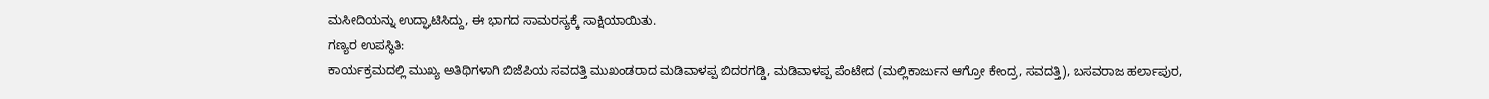ಮಸೀದಿಯನ್ನು ಉದ್ಘಾಟಿಸಿದ್ದು, ಈ ಭಾಗದ ಸಾಮರಸ್ಯಕ್ಕೆ ಸಾಕ್ಷಿಯಾಯಿತು.
ಗಣ್ಯರ ಉಪಸ್ಥಿತಿ:
ಕಾರ್ಯಕ್ರಮದಲ್ಲಿ ಮುಖ್ಯ ಅತಿಥಿಗಳಾಗಿ ಬಿಜೆಪಿಯ ಸವದತ್ತಿ ಮುಖಂಡರಾದ ಮಡಿವಾಳಪ್ಪ ಬಿದರಗಡ್ಡಿ, ಮಡಿವಾಳಪ್ಪ ಪೆಂಟೇದ (ಮಲ್ಲಿಕಾರ್ಜುನ ಆಗ್ರೋ ಕೇಂದ್ರ, ಸವದತ್ತಿ), ಬಸವರಾಜ ಹರ್ಲಾಪುರ,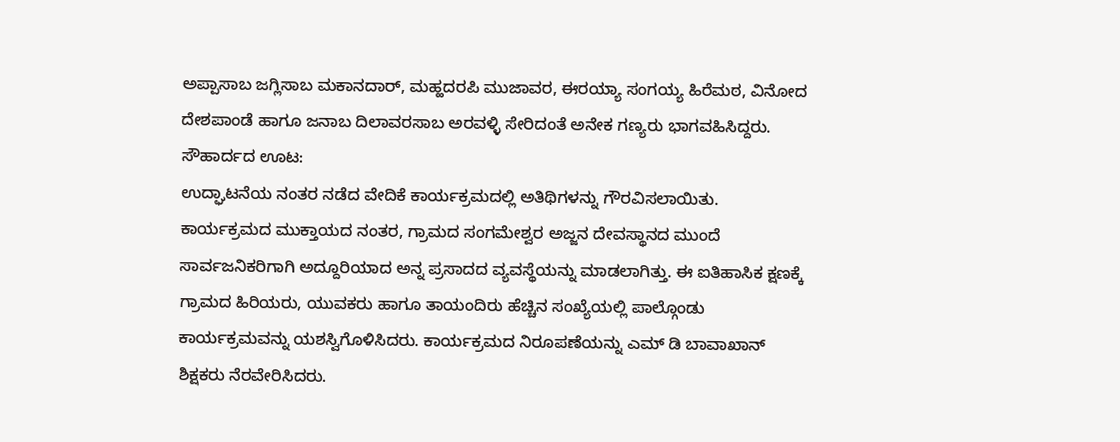ಅಪ್ಪಾಸಾಬ ಜಗ್ಲಿಸಾಬ ಮಕಾನದಾರ್, ಮಹ್ಹದರಪಿ ಮುಜಾವರ, ಈರಯ್ಯಾ ಸಂಗಯ್ಯ ಹಿರೆಮಠ, ವಿನೋದ ದೇಶಪಾಂಡೆ ಹಾಗೂ ಜನಾಬ ದಿಲಾವರಸಾಬ ಅರವಳ್ಳಿ ಸೇರಿದಂತೆ ಅನೇಕ ಗಣ್ಯರು ಭಾಗವಹಿಸಿದ್ದರು.
ಸೌಹಾರ್ದದ ಊಟ:
ಉದ್ಘಾಟನೆಯ ನಂತರ ನಡೆದ ವೇದಿಕೆ ಕಾರ್ಯಕ್ರಮದಲ್ಲಿ ಅತಿಥಿಗಳನ್ನು ಗೌರವಿಸಲಾಯಿತು. ಕಾರ್ಯಕ್ರಮದ ಮುಕ್ತಾಯದ ನಂತರ, ಗ್ರಾಮದ ಸಂಗಮೇಶ್ವರ ಅಜ್ಜನ ದೇವಸ್ಥಾನದ ಮುಂದೆ ಸಾರ್ವಜನಿಕರಿಗಾಗಿ ಅದ್ದೂರಿಯಾದ ಅನ್ನ ಪ್ರಸಾದದ ವ್ಯವಸ್ಥೆಯನ್ನು ಮಾಡಲಾಗಿತ್ತು. ಈ ಐತಿಹಾಸಿಕ ಕ್ಷಣಕ್ಕೆ ಗ್ರಾಮದ ಹಿರಿಯರು, ಯುವಕರು ಹಾಗೂ ತಾಯಂದಿರು ಹೆಚ್ಚಿನ ಸಂಖ್ಯೆಯಲ್ಲಿ ಪಾಲ್ಗೊಂಡು ಕಾರ್ಯಕ್ರಮವನ್ನು ಯಶಸ್ವಿಗೊಳಿಸಿದರು. ಕಾರ್ಯಕ್ರಮದ ನಿರೂಪಣೆಯನ್ನು ಎಮ್ ಡಿ ಬಾವಾಖಾನ್ ಶಿಕ್ಷಕರು ನೆರವೇರಿಸಿದರು.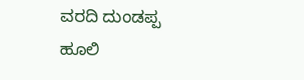ವರದಿ ದುಂಡಪ್ಪ ಹೂಲಿ